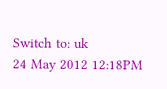Switch to: uk
24 May 2012 12:18PM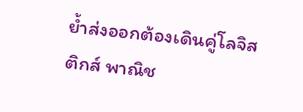ย้ำส่งออกต้องเดินคู่โลจิสติกส์ พาณิช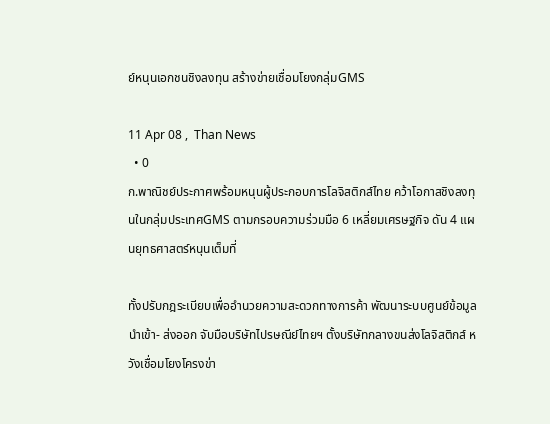ย์หนุนเอกชนชิงลงทุน สร้างข่ายเชื่อมโยงกลุ่มGMS

11 Apr 08 ,  Than News
  • 0
ก.พาณิชย์ประกาศพร้อมหนุนผู้ประกอบการโลจิสติกส์ไทย คว้าโอกาสชิงลงทุนในกลุ่มประเทศGMS ตามกรอบความร่วมมือ 6 เหลี่ยมเศรษฐกิจ ดัน 4 แผนยุทธศาสตร์หนุนเต็มที่

ทั้งปรับกฎระเบียบเพื่ออำนวยความสะดวกทางการค้า พัฒนาระบบศูนย์ข้อมูลนำเข้า- ส่งออก จับมือบริษัทไปรษณีย์ไทยฯ ตั้งบริษัทกลางขนส่งโลจิสติกส์ หวังเชื่อมโยงโครงข่า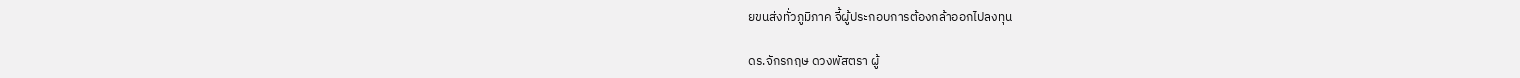ยขนส่งทั่วภูมิภาค จี้ผู้ประกอบการต้องกล้าออกไปลงทุน

ดร.จักรกฤษ ดวงพัสตรา ผู้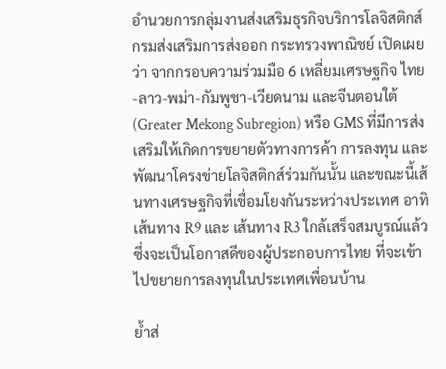อำนวยการกลุ่มงานส่งเสริมธุรกิจบริการโลจิสติกส์ กรมส่งเสริมการส่งออก กระทรวงพาณิชย์ เปิดเผยว่า จากกรอบความร่วมมือ 6 เหลี่ยมเศรษฐกิจ ไทย-ลาว-พม่า-กัมพูชา-เวียดนาม และจีนตอนใต้ (Greater Mekong Subregion) หรือ GMS ที่มีการส่งเสริมให้เกิดการขยายตัวทางการค้า การลงทุน และพัฒนาโครงข่ายโลจิสติกส์ร่วมกันนั้น และขณะนี้เส้นทางเศรษฐกิจที่เชื่อมโยงกันระหว่างประเทศ อาทิ เส้นทาง R9 และ เส้นทาง R3 ใกล้เสร็จสมบูรณ์แล้ว ซึ่งจะเป็นโอกาสดีของผู้ประกอบการไทย ที่จะเข้าไปขยายการลงทุนในประเทศเพื่อนบ้าน

ย้ำส่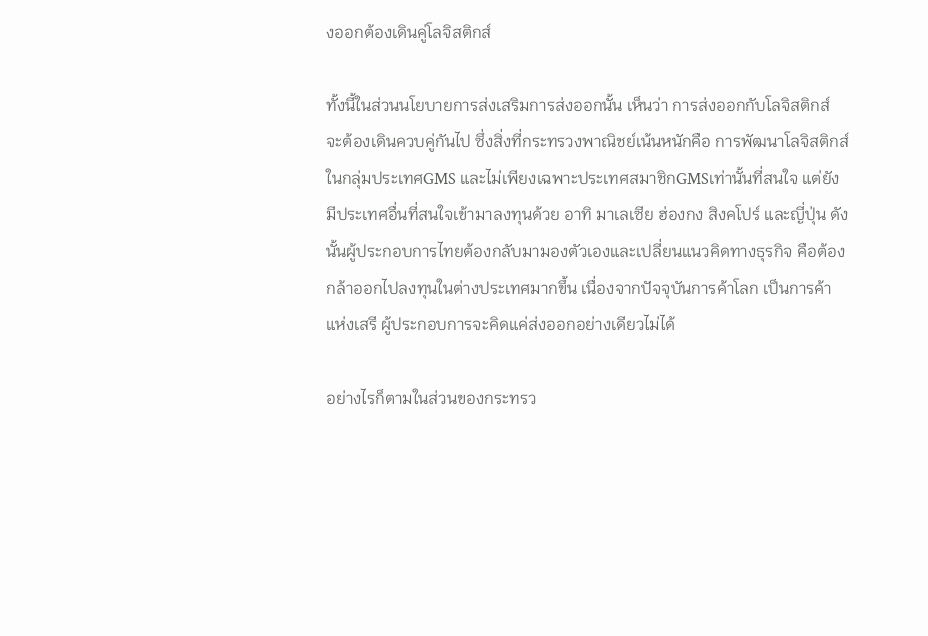งออกต้องเดินคู่โลจิสติกส์

ทั้งนี้ในส่วนนโยบายการส่งเสริมการส่งออกนั้น เห็นว่า การส่งออกกับโลจิสติกส์ จะต้องเดินควบคู่กันไป ซึ่งสิ่งที่กระทรวงพาณิชย์เน้นหนักคือ การพัฒนาโลจิสติกส์ในกลุ่มประเทศGMS และไม่เพียงเฉพาะประเทศสมาชิกGMSเท่านั้นที่สนใจ แต่ยังมีประเทศอื่นที่สนใจเข้ามาลงทุนด้วย อาทิ มาเลเซีย ฮ่องกง สิงคโปร์ และญี่ปุ่น ดังนั้นผู้ประกอบการไทยต้องกลับมามองตัวเองและเปลี่ยนแนวคิดทางธุรกิจ คือต้องกล้าออกไปลงทุนในต่างประเทศมากขึ้น เนื่องจากปัจจุบันการค้าโลก เป็นการค้าแห่งเสรี ผู้ประกอบการจะคิดแค่ส่งออกอย่างเดียวไม่ได้

อย่างไรก็ตามในส่วนของกระทรว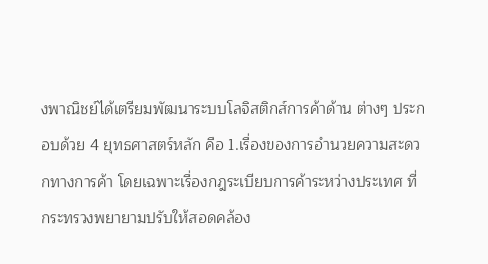งพาณิชย์ได้เตรียมพัฒนาระบบโลจิสติกส์การค้าด้าน ต่างๆ ประกอบด้วย 4 ยุทธศาสตร์หลัก คือ 1.เรื่องของการอำนวยความสะดวกทางการค้า โดยเฉพาะเรื่องกฎระเบียบการค้าระหว่างประเทศ ที่กระทรวงพยายามปรับให้สอดคล้อง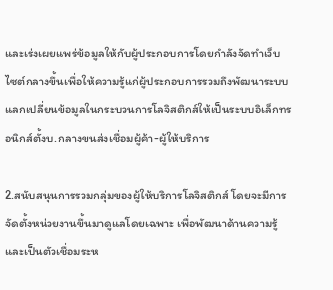และเร่งเผยแพร่ข้อมูลให้กับผู้ประกอบการโดยกำลังจัดทำเว็บไซต์กลางขึ้นเพื่อให้ความรู้แก่ผู้ประกอบการรวมถึงพัฒนาระบบแลกเปลี่ยนข้อมูลในกระบวนการโลจิสติกส์ให้เป็นระบบอิเล็กทรอนิกส์ตั้งบ.กลางขนส่งเชื่อมผู้ค้า-ผู้ให้บริการ

2.สนับสนุนการรวมกลุ่มของผู้ให้บริการโลจิสติกส์ โดยจะมีการจัดตั้งหน่วยงานขึ้นมาดูแลโดยเฉพาะ เพื่อพัฒนาด้านความรู้ และเป็นตัวเชื่อมระห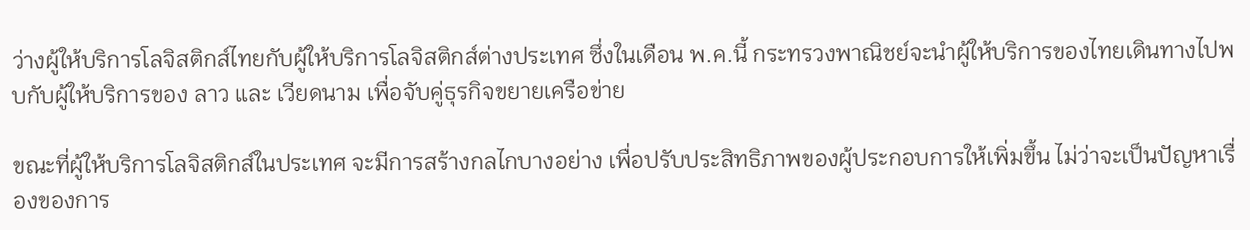ว่างผู้ให้บริการโลจิสติกส์ไทยกับผู้ให้บริการโลจิสติกส์ต่างประเทศ ซึ่งในเดือน พ.ค.นี้ กระทรวงพาณิชย์จะนำผู้ให้บริการของไทยเดินทางไปพบกับผู้ให้บริการของ ลาว และ เวียดนาม เพื่อจับคู่ธุรกิจขยายเครือข่าย

ขณะที่ผู้ให้บริการโลจิสติกส์ในประเทศ จะมีการสร้างกลไกบางอย่าง เพื่อปรับประสิทธิภาพของผู้ประกอบการให้เพิ่มขึ้น ไม่ว่าจะเป็นปัญหาเรื่องของการ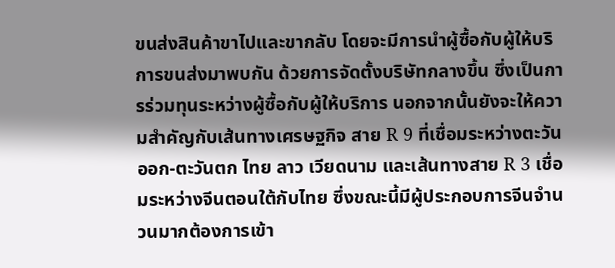ขนส่งสินค้าขาไปและขากลับ โดยจะมีการนำผู้ซื้อกับผู้ให้บริการขนส่งมาพบกัน ด้วยการจัดตั้งบริษัทกลางขึ้น ซึ่งเป็นการร่วมทุนระหว่างผู้ซื้อกับผู้ให้บริการ นอกจากนั้นยังจะให้ความสำคัญกับเส้นทางเศรษฐกิจ สาย R 9 ที่เชื่อมระหว่างตะวันออก-ตะวันตก ไทย ลาว เวียดนาม และเส้นทางสาย R 3 เชื่อมระหว่างจีนตอนใต้กับไทย ซึ่งขณะนี้มีผู้ประกอบการจีนจำนวนมากต้องการเข้า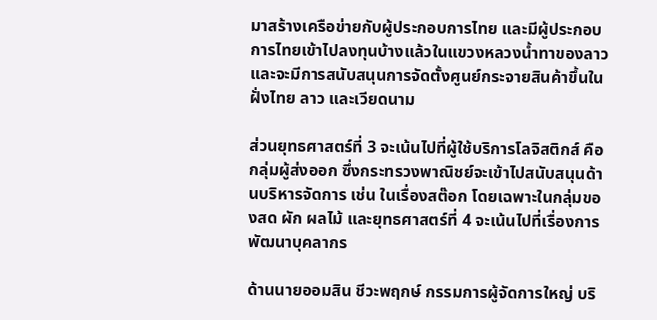มาสร้างเครือข่ายกับผู้ประกอบการไทย และมีผู้ประกอบการไทยเข้าไปลงทุนบ้างแล้วในแขวงหลวงน้ำทาของลาว และจะมีการสนับสนุนการจัดตั้งศูนย์กระจายสินค้าขึ้นในฝั่งไทย ลาว และเวียดนาม

ส่วนยุทธศาสตร์ที่ 3 จะเน้นไปที่ผู้ใช้บริการโลจิสติกส์ คือกลุ่มผู้ส่งออก ซึ่งกระทรวงพาณิชย์จะเข้าไปสนับสนุนด้านบริหารจัดการ เช่น ในเรื่องสต๊อก โดยเฉพาะในกลุ่มของสด ผัก ผลไม้ และยุทธศาสตร์ที่ 4 จะเน้นไปที่เรื่องการพัฒนาบุคลากร

ด้านนายออมสิน ชีวะพฤกษ์ กรรมการผู้จัดการใหญ่ บริ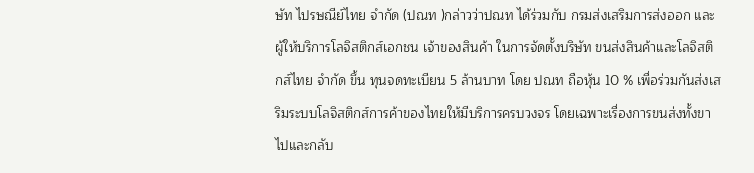ษัท ไปรษณีย์ไทย จำกัด (ปณท )กล่าวว่าปณท ได้ร่วมกับ กรมส่งเสริมการส่งออก และผู้ให้บริการโลจิสติกส์เอกชน เจ้าของสินค้า ในการจัดตั้งบริษัท ขนส่งสินค้าและโลจิสติกส์ไทย จำกัด ขึ้น ทุนจดทะเบียน 5 ล้านบาท โดย ปณท ถือหุ้น 10 % เพื่อร่วมกันส่งเสริมระบบโลจิสติกส์การค้าของไทยให้มีบริการครบวงจร โดยเฉพาะเรื่องการขนส่งทั้งขาไปและกลับ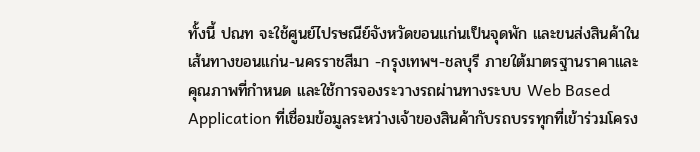ทั้งนี้ ปณท จะใช้ศูนย์ไปรษณีย์จังหวัดขอนแก่นเป็นจุดพัก และขนส่งสินค้าในเส้นทางขอนแก่น-นครราชสีมา -กรุงเทพฯ-ชลบุรี ภายใต้มาตรฐานราคาและคุณภาพที่กำหนด และใช้การจองระวางรถผ่านทางระบบ Web Based Application ที่เชื่อมข้อมูลระหว่างเจ้าของสินค้ากับรถบรรทุกที่เข้าร่วมโครง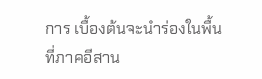การ เบื้องต้นจะนำร่องในพื้นที่ภาคอีสาน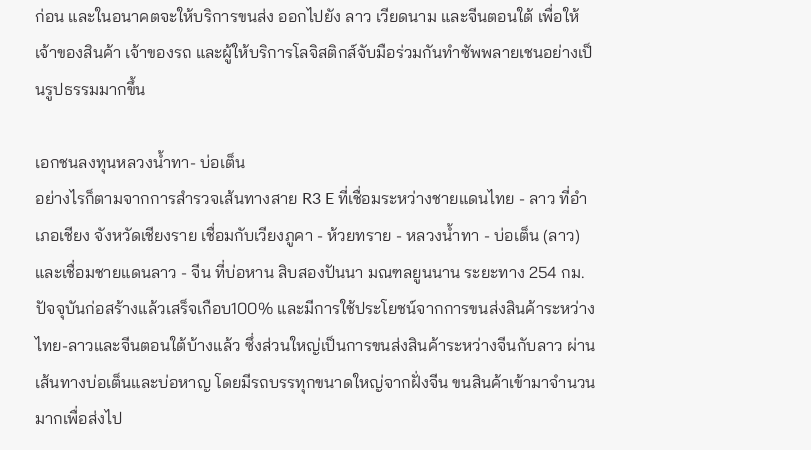ก่อน และในอนาคตจะให้บริการขนส่ง ออกไปยัง ลาว เวียดนาม และจีนตอนใต้ เพื่อให้เจ้าของสินค้า เจ้าของรถ และผู้ให้บริการโลจิสติกส์จับมือร่วมกันทำซัพพลายเชนอย่างเป็นรูปธรรมมากขึ้น

เอกชนลงทุนหลวงน้ำทา- บ่อเต็น
อย่างไรก็ตามจากการสำรวจเส้นทางสาย R3 E ที่เชื่อมระหว่างชายแดนไทย - ลาว ที่อำเภอเชียง จังหวัดเชียงราย เชื่อมกับเวียงภูคา - ห้วยทราย - หลวงน้ำทา - บ่อเต็น (ลาว) และเชื่อมชายแดนลาว - จีน ที่บ่อหาน สิบสองปันนา มณฑลยูนนาน ระยะทาง 254 กม. ปัจจุบันก่อสร้างแล้วเสร็จเกือบ100% และมีการใช้ประโยชน์จากการขนส่งสินค้าระหว่าง ไทย-ลาวและจีนตอนใต้บ้างแล้ว ซึ่งส่วนใหญ่เป็นการขนส่งสินค้าระหว่างจีนกับลาว ผ่านเส้นทางบ่อเต็นและบ่อหาญ โดยมีรถบรรทุกขนาดใหญ่จากฝั่งจีน ขนสินค้าเข้ามาจำนวนมากเพื่อส่งไป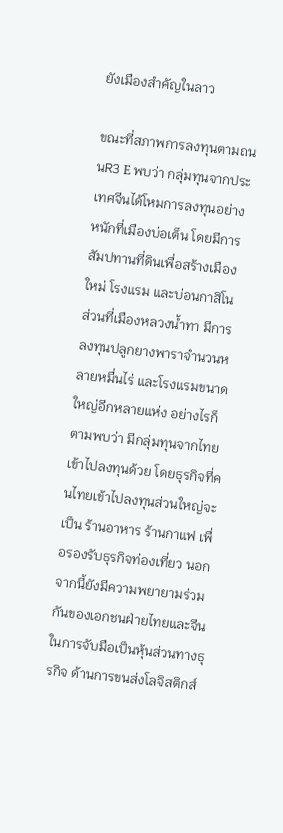ยังเมืองสำคัญในลาว

ขณะที่สภาพการลงทุนตามถนนR3 E พบว่า กลุ่มทุนจากประเทศจีนได้โหมการลงทุนอย่างหนักที่เมืองบ่อเต็น โดยมีการสัมปทานที่ดินเพื่อสร้างเมืองใหม่ โรงแรม และบ่อนกาสิโน ส่วนที่เมืองหลวงน้ำทา มีการลงทุนปลูกยางพาราจำนวนหลายหมื่นไร่ และโรงแรมขนาดใหญ่อีกหลายแห่ง อย่างไรก็ตามพบว่า มีกลุ่มทุนจากไทยเข้าไปลงทุนด้วย โดยธุรกิจที่คนไทยเข้าไปลงทุนส่วนใหญ่จะเป็น ร้านอาหาร ร้านกาแฟ เพื่อรองรับธุรกิจท่องเที่ยว นอกจากนี้ยังมีความพยายามร่วมกันของเอกชนฝ่ายไทยและจีน ในการจับมือเป็นหุ้นส่วนทางธุรกิจ ด้านการขนส่งโลจิสติกส์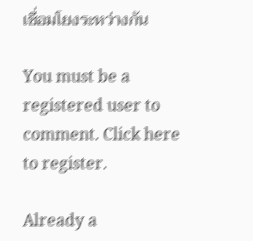เชื่อมโยงระหว่างกัน

You must be a registered user to comment. Click here to register.

Already a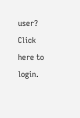user? Click here to login.